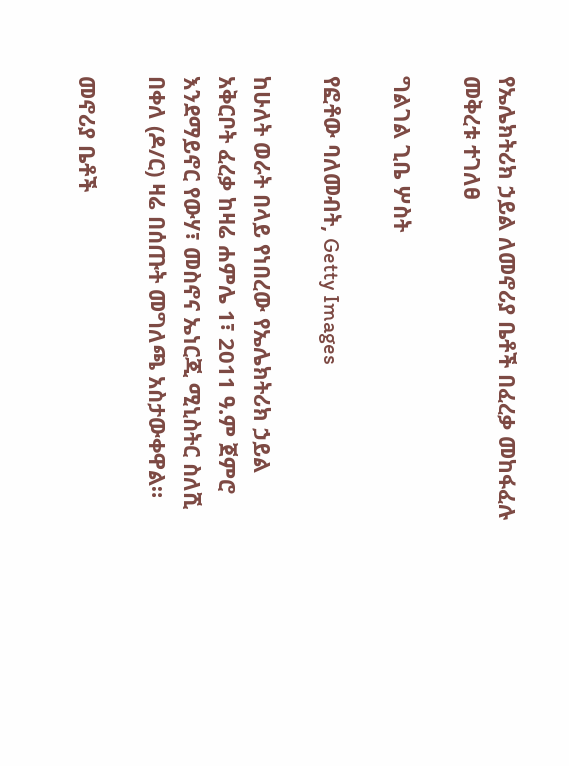የኤሌክትሪክ ኃይል ለመኖሪያ ቤቶች በፈረቃ መከፋፈሉ መቅረቱ ተገለፀ

ግልገል ጊቤ ሦስት

የፎቶው ባለመብት, Getty Images

ከሁለት ወራት በላይ የነበረው የኤሌክትሪክ ኃይል አቅርቦት ፈረቃ ከዛሬ ሐምሌ 1፣ 2011 ዓ.ም ጀምሮ እንደማይኖር የውሃ፣ መስኖና ኤነርጂ ሚኒስትር ስለሺ በቀለ (ዶ/ር) ዛሬ በሰጡት መግለጫ አስታውቀዋል።

መኖሪያ ቤቶች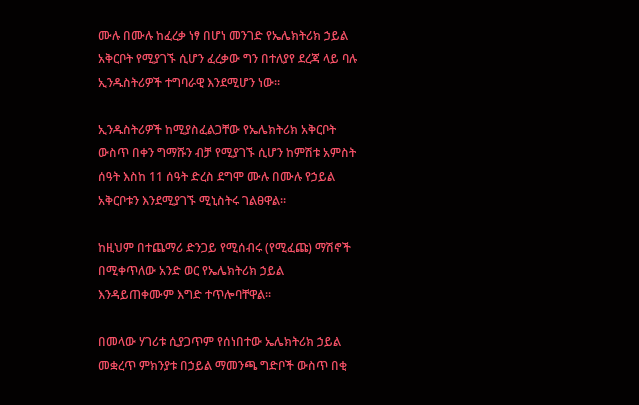ሙሉ በሙሉ ከፈረቃ ነፃ በሆነ መንገድ የኤሌክትሪክ ኃይል አቅርቦት የሚያገኙ ሲሆን ፈረቃው ግን በተለያየ ደረጃ ላይ ባሉ ኢንዱስትሪዎች ተግባራዊ እንደሚሆን ነው።

ኢንዱስትሪዎች ከሚያስፈልጋቸው የኤሌክትሪክ አቅርቦት ውስጥ በቀን ግማሹን ብቻ የሚያገኙ ሲሆን ከምሽቱ አምስት ሰዓት እስከ 11 ሰዓት ድረስ ደግሞ ሙሉ በሙሉ የኃይል አቅርቦቱን እንደሚያገኙ ሚኒስትሩ ገልፀዋል።

ከዚህም በተጨማሪ ድንጋይ የሚሰብሩ (የሚፈጩ) ማሽኖች በሚቀጥለው አንድ ወር የኤሌክትሪክ ኃይል እንዳይጠቀሙም እግድ ተጥሎባቸዋል።

በመላው ሃገሪቱ ሲያጋጥም የሰነበተው ኤሌክትሪክ ኃይል መቋረጥ ምክንያቱ በኃይል ማመንጫ ግድቦች ውስጥ በቂ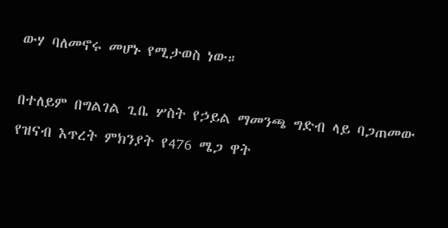ውሃ ባለመኖሩ መሆኑ የሚታወስ ነው።

በተለይም በግልገል ጊቤ ሦስት የኃይል ማመንጫ ግድብ ላይ ባጋጠመው የዝናብ እጥረት ምክንያት የ476 ሜጋ ዋት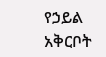የኃይል አቅርቦት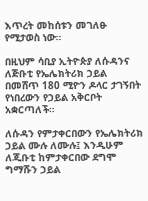እጥረት መከሰቱን መገለፁ የሚታወስ ነው።

በዚህም ሳቢያ ኢትዮጵያ ለሱዳንና ለጅቡቲ የኤሌክትሪክ ኃይል በመሸጥ 180 ሚዮን ዶላር ታገኝበት የነበረውን የኃይል አቅርቦት አቋርጣለች።

ለሱዳን የምታቀርበውን የኤሌክትሪክ ኃይል ሙሉ ለሙሉ፤ እንዲሁም ለጂቡቲ ከምታቀርበው ደግሞ ግማሹን ኃይል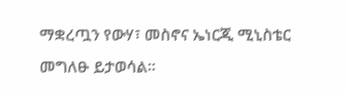ማቋረጧን የውሃ፣ መስኖና ኤነርጂ ሚኒስቴር መግለፁ ይታወሳል።